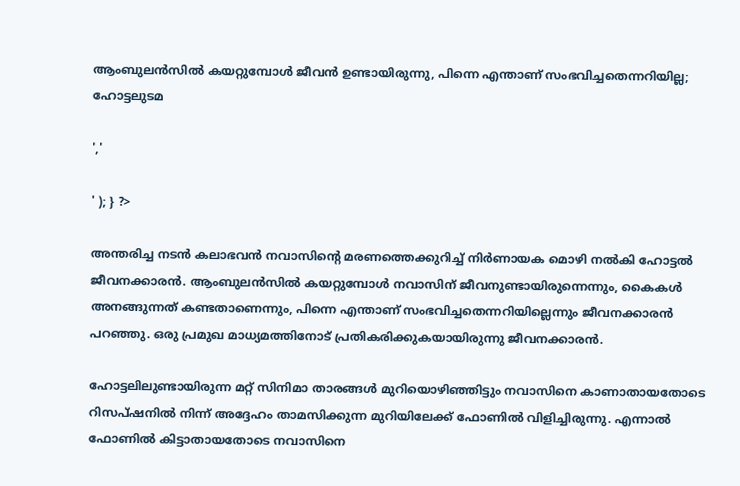ആംബുലൻസിൽ കയറ്റുമ്പോൾ ജീവൻ ഉണ്ടായിരുന്നു, പിന്നെ എന്താണ് സംഭവിച്ചതെന്നറിയില്ല; ഹോട്ടലുടമ

','

' ); } ?>

അന്തരിച്ച നടൻ കലാഭവൻ നവാസിന്റെ മരണത്തെക്കുറിച്ച് നിർണായക മൊഴി നൽകി ഹോട്ടൽ ജീവനക്കാരൻ. ആംബുലൻസിൽ കയറ്റുമ്പോൾ നവാസിന് ജീവനുണ്ടായിരുന്നെന്നും, കൈകൾ അനങ്ങുന്നത് കണ്ടതാണെന്നും, പിന്നെ എന്താണ് സംഭവിച്ചതെന്നറിയില്ലെന്നും ജീവനക്കാരൻ പറഞ്ഞു. ഒരു പ്രമുഖ മാധ്യമത്തിനോട് പ്രതികരിക്കുകയായിരുന്നു ജീവനക്കാരൻ.

ഹോട്ടലിലുണ്ടായിരുന്ന മറ്റ് സിനിമാ താരങ്ങള്‍ മുറിയൊഴിഞ്ഞിട്ടും നവാസിനെ കാണാതായതോടെ റിസപ്ഷനില്‍ നിന്ന് അദ്ദേഹം താമസിക്കുന്ന മുറിയിലേക്ക് ഫോണില്‍ വിളിച്ചിരുന്നു. എന്നാൽ ഫോണിൽ കിട്ടാതായതോടെ നവാസിനെ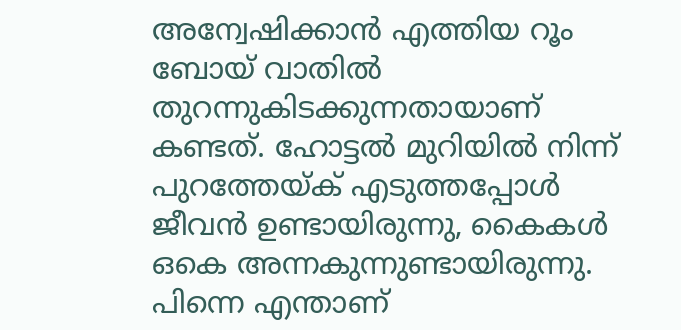അന്വേഷിക്കാന്‍ എത്തിയ റൂം ബോയ് വാതില്‍ തുറന്നുകിടക്കുന്നതായാണ് കണ്ടത്. ഹോട്ടൽ മുറിയിൽ നിന്ന് പുറത്തേയ്ക് എടുത്തപ്പോൾ ജീവൻ ഉണ്ടായിരുന്നു, കൈകൾ ഒകെ അന്നകുന്നുണ്ടായിരുന്നു. പിന്നെ എന്താണ്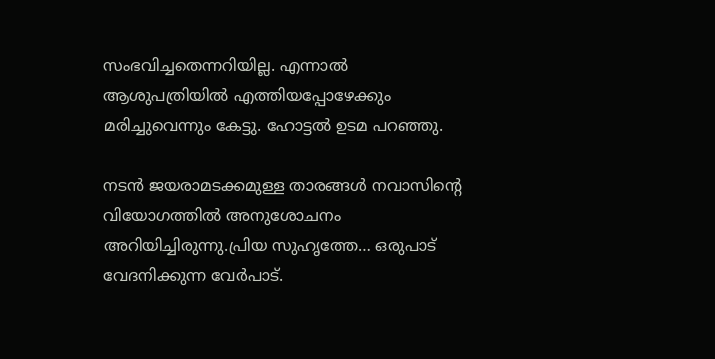സംഭവിച്ചതെന്നറിയില്ല. എന്നാൽ ആശുപത്രിയിൽ എത്തിയപ്പോഴേക്കും മരിച്ചുവെന്നും കേട്ടു. ഹോട്ടൽ ഉടമ പറഞ്ഞു.

നടൻ ജയരാമടക്കമുള്ള താരങ്ങൾ നവാസിന്റെ വിയോഗത്തിൽ അനുശോചനം അറിയിച്ചിരുന്നു.പ്രിയ സുഹൃത്തേ… ഒരുപാട് വേദനിക്കുന്ന വേർപാട്.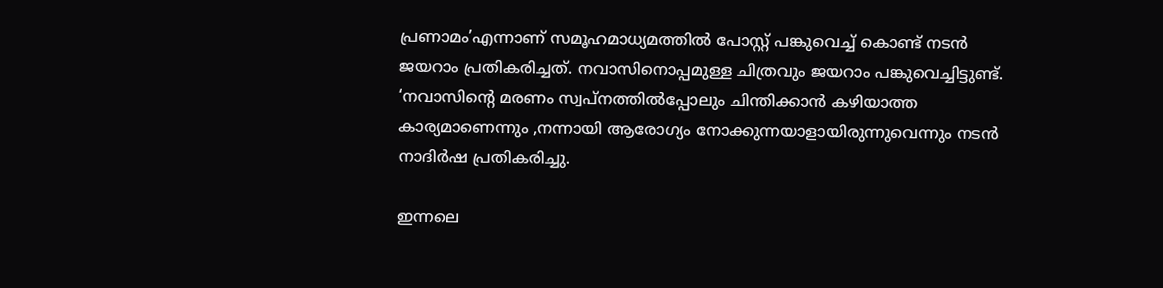പ്രണാമം’എന്നാണ് സമൂഹമാധ്യമത്തിൽ പോസ്റ്റ് പങ്കുവെച്ച് കൊണ്ട് നടൻ ജയറാം പ്രതികരിച്ചത്. നവാസിനൊപ്പമുള്ള ചിത്രവും ജയറാം പങ്കുവെച്ചിട്ടുണ്ട്. ‘നവാസിന്റെ മരണം സ്വപ്നത്തിൽപ്പോലും ചിന്തിക്കാൻ കഴിയാത്ത കാര്യമാണെന്നും ,നന്നായി ആരോഗ്യം നോക്കുന്നയാളായിരുന്നുവെന്നും നടൻ നാദിർഷ പ്രതികരിച്ചു.

ഇന്നലെ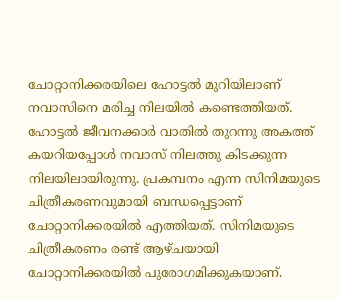ചോറ്റാനിക്കരയിലെ ഹോട്ടൽ മുറിയിലാണ് നവാസിനെ മരിച്ച നിലയിൽ കണ്ടെത്തിയത്. ഹോട്ടൽ ജീവനക്കാർ വാതിൽ തുറന്നു അകത്ത് കയറിയപ്പോൾ നവാസ് നിലത്തു കിടക്കുന്ന നിലയിലായിരുന്നു. പ്രകമ്പനം എന്ന സിനിമയുടെ ചിത്രീകരണവുമായി ബന്ധപ്പെട്ടാണ് ചോറ്റാനിക്കരയിൽ എത്തിയത്. സിനിമയുടെ ചിത്രീകരണം രണ്ട് ആഴ്ചയായി ചോറ്റാനിക്കരയിൽ പുരോഗമിക്കുകയാണ്.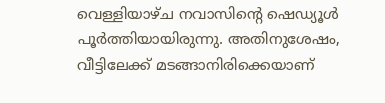വെള്ളിയാഴ്ച നവാസിന്റെ ഷെഡ്യൂൾ പൂർത്തിയായിരുന്നു. അതിനുശേഷം, വീട്ടിലേക്ക് മടങ്ങാനിരിക്കെയാണ്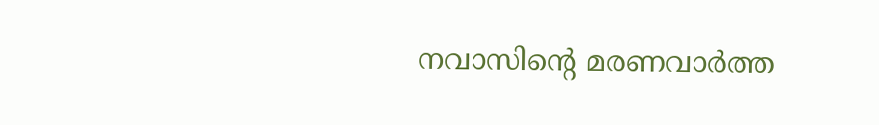നവാസിന്റെ മരണവാർത്ത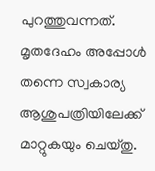പുറത്തുവന്നത്. മൃതദേഹം അപ്പോൾ തന്നെ സ്വകാര്യ ആശുപത്രിയിലേക്ക് മാറ്റുകയും ചെയ്തു.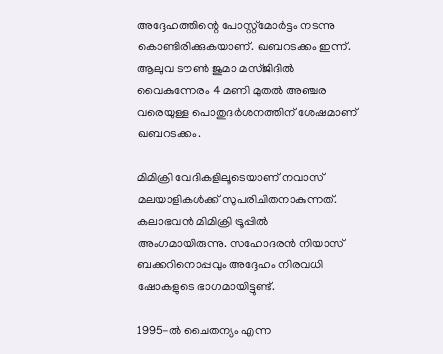അദ്ദേഹത്തിന്റെ പോസ്റ്റ്മോർട്ടം നടന്നു കൊണ്ടിരിക്കുകയാണ്. ഖബറടക്കം ഇന്ന്. ആലുവ ടൗണ്‍ ജുമാ മസ്ജിദില്‍ വൈകുന്നേരം 4 മണി മുതല്‍ അഞ്ചര വരെയുള്ള പൊതുദര്‍ശനത്തിന് ശേഷമാണ് ഖബറടക്കം.

മിമിക്രി വേദികളിലൂടെയാണ് നവാസ് മലയാളികൾക്ക് സുപരിചിതനാകുന്നത്. കലാഭവൻ മിമിക്രി ട്രൂപ്പിൽ അംഗമായിരുന്നു. സഹോദരൻ നിയാസ് ബക്കറിനൊപ്പവും അദ്ദേഹം നിരവധി ഷോകളുടെ ഭാഗമായിട്ടുണ്ട്.

1995-ൽ ചൈതന്യം എന്ന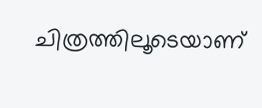ചിത്രത്തിലൂടെയാണ്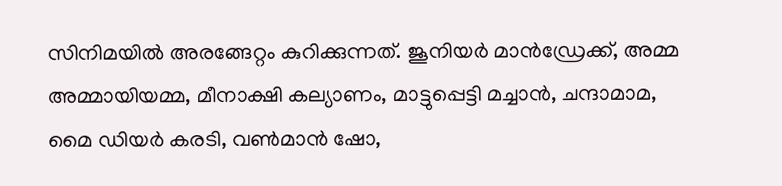സിനിമയിൽ അരങ്ങേറ്റം കുറിക്കുന്നത്. ജൂനിയർ മാൻഡ്രേക്ക്, അമ്മ അമ്മായിയമ്മ, മീനാക്ഷി കല്യാണം, മാട്ടുപ്പെട്ടി മച്ചാൻ, ചന്ദാമാമ, മൈ ഡിയർ കരടി, വൺമാൻ ഷോ,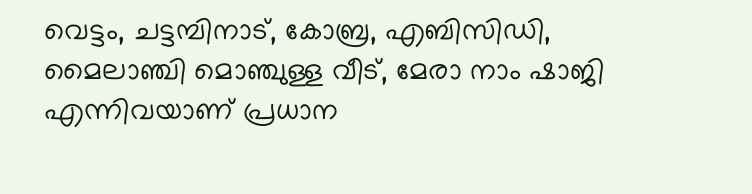വെട്ടം, ചട്ടമ്പിനാട്, കോബ്ര, എബിസിഡി, മൈലാഞ്ചി മൊഞ്ചുള്ള വീട്, മേരാ നാം ഷാജി എന്നിവയാണ് പ്രധാന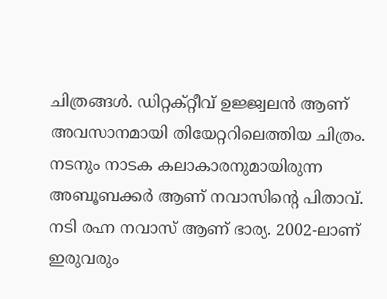ചിത്രങ്ങൾ. ഡിറ്റക്റ്റീവ് ഉജ്ജ്വലൻ ആണ് അവസാനമായി തിയേറ്ററിലെത്തിയ ചിത്രം.
നടനും നാടക കലാകാരനുമായിരുന്ന അബൂബക്കർ ആണ് നവാസിന്റെ പിതാവ്. നടി രഹ്ന നവാസ് ആണ് ഭാര്യ. 2002-ലാണ് ഇരുവരും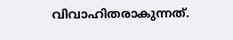വിവാഹിതരാകുന്നത്.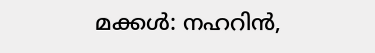മക്കൾ: നഹറിൻ,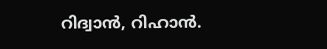റിദ്വാൻ, റിഹാൻ.